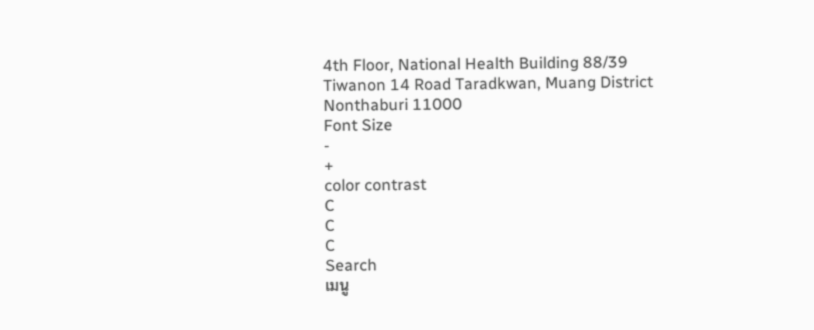4th Floor, National Health Building 88/39 Tiwanon 14 Road Taradkwan, Muang District Nonthaburi 11000
Font Size
-
+
color contrast
C
C
C
Search
เมนู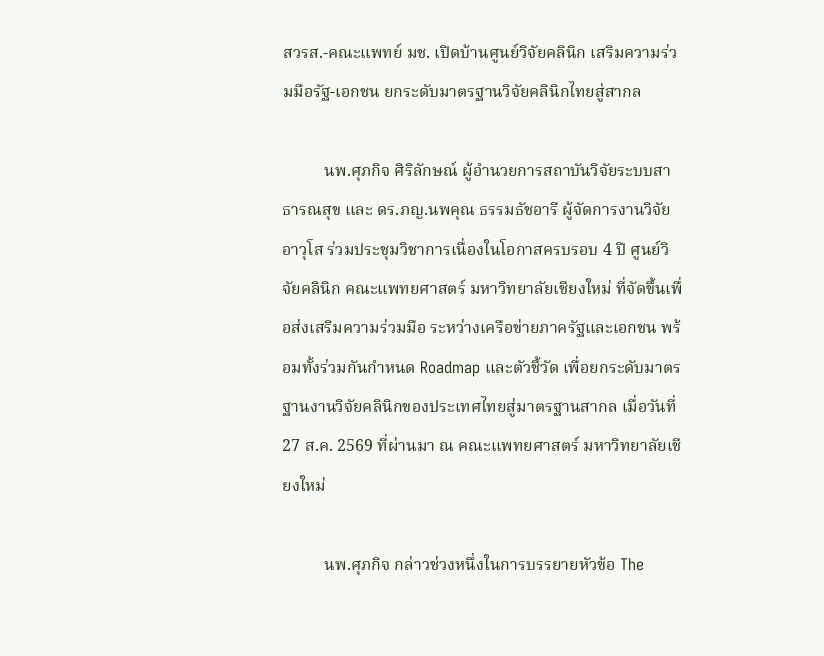สวรส.-คณะแพทย์ มช. เปิดบ้านศูนย์วิจัยคลินิก เสริมความร่วมมือรัฐ-เอกชน ยกระดับมาตรฐานวิจัยคลินิกไทยสู่สากล

          นพ.ศุภกิจ ศิริลักษณ์ ผู้อำนวยการสถาบันวิจัยระบบสาธารณสุข และ ดร.ภญ.นพคุณ ธรรมธัชอารี ผู้จัดการงานวิจัยอาวุโส ร่วมประชุมวิชาการเนื่องในโอกาสครบรอบ 4 ปี ศูนย์วิจัยคลินิก คณะแพทยศาสตร์ มหาวิทยาลัยเชียงใหม่ ที่จัดขึ้นเพื่อส่งเสริมความร่วมมือ ระหว่างเครือข่ายภาครัฐและเอกชน พร้อมทั้งร่วมกันกำหนด Roadmap และตัวชี้วัด เพื่อยกระดับมาตรฐานงานวิจัยคลินิกของประเทศไทยสู่มาตรฐานสากล เมื่อวันที่ 27 ส.ค. 2569 ที่ผ่านมา ณ คณะแพทยศาสตร์ มหาวิทยาลัยเชียงใหม่

          นพ.ศุภกิจ กล่าวช่วงหนึ่งในการบรรยายหัวข้อ The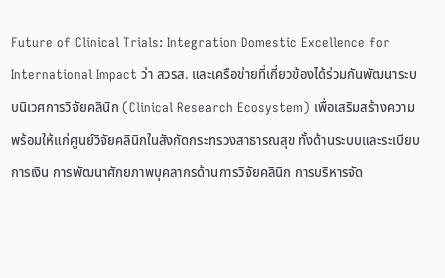Future of Clinical Trials: Integration Domestic Excellence for International Impact ว่า สวรส. และเครือข่ายที่เกี่ยวข้องได้ร่วมกันพัฒนาระบบนิเวศการวิจัยคลินิก (Clinical Research Ecosystem) เพื่อเสริมสร้างความพร้อมให้แก่ศูนย์วิจัยคลินิกในสังกัดกระทรวงสาธารณสุข ทั้งด้านระบบและระเบียบการเงิน การพัฒนาศักยภาพบุคลากรด้านการวิจัยคลินิก การบริหารจัด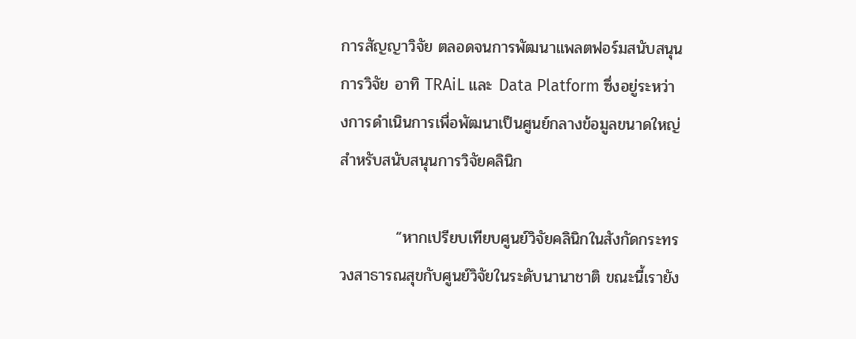การสัญญาวิจัย ตลอดจนการพัฒนาแพลตฟอร์มสนับสนุนการวิจัย อาทิ TRAiL และ Data Platform ซึ่งอยู่ระหว่างการดำเนินการเพื่อพัฒนาเป็นศูนย์กลางข้อมูลขนาดใหญ่สำหรับสนับสนุนการวิจัยคลินิก

          “หากเปรียบเทียบศูนย์วิจัยคลินิกในสังกัดกระทรวงสาธารณสุขกับศูนย์วิจัยในระดับนานาชาติ ขณะนี้เรายัง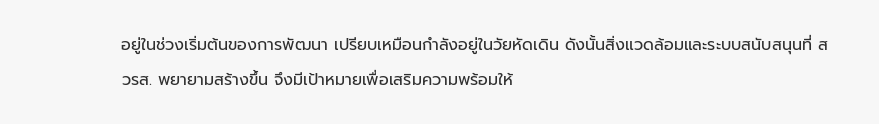อยู่ในช่วงเริ่มต้นของการพัฒนา เปรียบเหมือนกำลังอยู่ในวัยหัดเดิน ดังนั้นสิ่งแวดล้อมและระบบสนับสนุนที่ สวรส. พยายามสร้างขึ้น จึงมีเป้าหมายเพื่อเสริมความพร้อมให้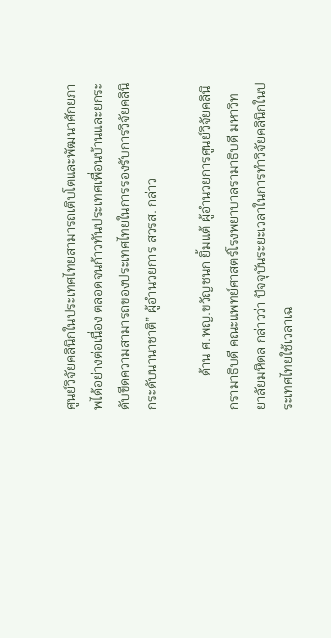ศูนย์วิจัยคลินิกในประเทศไทยสามารถเติบโตและพัฒนาศักยภาพได้อย่างต่อเนื่อง ตลอดจนก้าวทันประเทศเพื่อนบ้านและยกระดับขีดความสามารถของประเทศไทยในการรองรับการวิจัยคลินิกระดับนานาชาติ” ผู้อำนวยการ สวรส. กล่าว

          ด้าน ศ.พญ.ขวัญชนก ยิ้มแต้ ผู้อำนวยการศูนย์วิจัยคลินิกรามาธิบดี คณะแพทย์ศาสตร์โรงพยาบาลรามาธิบดี มหาวิทยาลัยมหิดล กล่าวว่า ปัจจุบันระยะเวลาในการทำวิจัยคลินิกในประเทศไทยใช้เวลาเฉ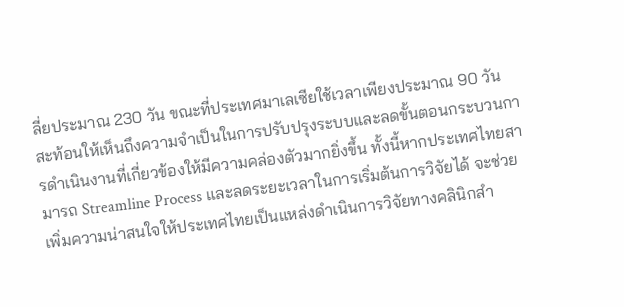ลี่ยประมาณ 230 วัน ขณะที่ประเทศมาเลเซียใช้เวลาเพียงประมาณ 90 วัน สะท้อนให้เห็นถึงความจำเป็นในการปรับปรุงระบบและลดขั้นตอนกระบวนการดำเนินงานที่เกี่ยวข้องให้มีความคล่องตัวมากยิ่งขึ้น ทั้งนี้หากประเทศไทยสามารถ Streamline Process และลดระยะเวลาในการเริ่มต้นการวิจัยได้ จะช่วยเพิ่มความน่าสนใจให้ประเทศไทยเป็นแหล่งดำเนินการวิจัยทางคลินิกสำ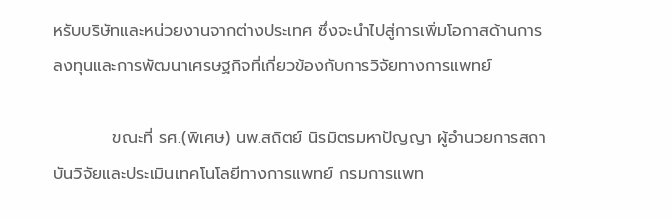หรับบริษัทและหน่วยงานจากต่างประเทศ ซึ่งจะนำไปสู่การเพิ่มโอกาสด้านการลงทุนและการพัฒนาเศรษฐกิจที่เกี่ยวข้องกับการวิจัยทางการแพทย์

          ขณะที่ รศ.(พิเศษ) นพ.สถิตย์ นิรมิตรมหาปัญญา ผู้อำนวยการสถาบันวิจัยและประเมินเทคโนโลยีทางการแพทย์ กรมการแพท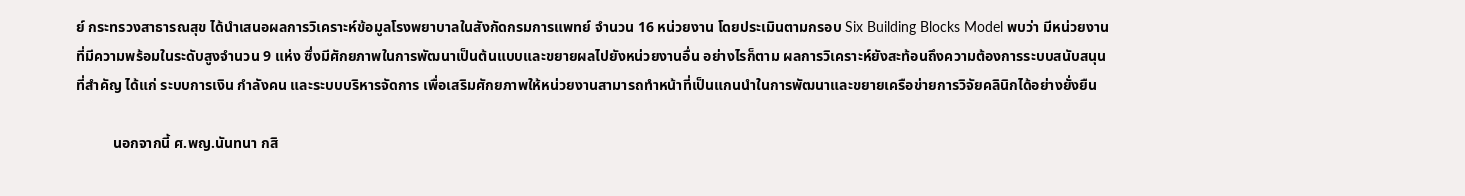ย์ กระทรวงสาธารณสุข ได้นำเสนอผลการวิเคราะห์ข้อมูลโรงพยาบาลในสังกัดกรมการแพทย์ จำนวน 16 หน่วยงาน โดยประเมินตามกรอบ Six Building Blocks Model พบว่า มีหน่วยงานที่มีความพร้อมในระดับสูงจำนวน 9 แห่ง ซึ่งมีศักยภาพในการพัฒนาเป็นต้นแบบและขยายผลไปยังหน่วยงานอื่น อย่างไรก็ตาม ผลการวิเคราะห์ยังสะท้อนถึงความต้องการระบบสนับสนุนที่สำคัญ ได้แก่ ระบบการเงิน กำลังคน และระบบบริหารจัดการ เพื่อเสริมศักยภาพให้หน่วยงานสามารถทำหน้าที่เป็นแกนนำในการพัฒนาและขยายเครือข่ายการวิจัยคลินิกได้อย่างยั่งยืน

          นอกจากนี้ ศ.พญ.นันทนา กสิ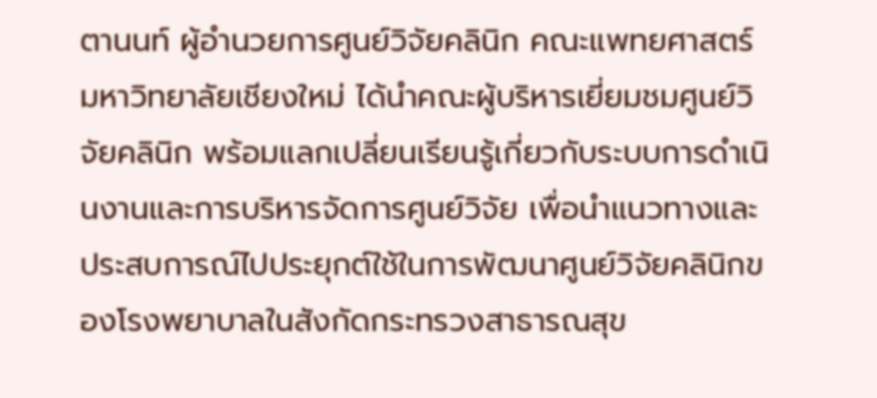ตานนท์ ผู้อำนวยการศูนย์วิจัยคลินิก คณะแพทยศาสตร์ มหาวิทยาลัยเชียงใหม่ ได้นำคณะผู้บริหารเยี่ยมชมศูนย์วิจัยคลินิก พร้อมแลกเปลี่ยนเรียนรู้เกี่ยวกับระบบการดำเนินงานและการบริหารจัดการศูนย์วิจัย เพื่อนำแนวทางและประสบการณ์ไปประยุกต์ใช้ในการพัฒนาศูนย์วิจัยคลินิกของโรงพยาบาลในสังกัดกระทรวงสาธารณสุข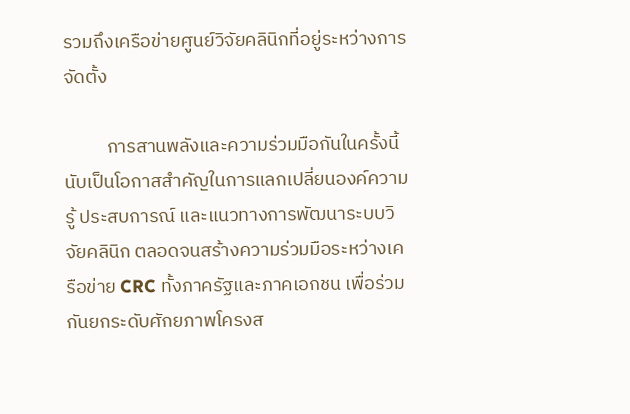รวมถึงเครือข่ายศูนย์วิจัยคลินิกที่อยู่ระหว่างการจัดตั้ง

          การสานพลังและความร่วมมือกันในครั้งนี้นับเป็นโอกาสสำคัญในการแลกเปลี่ยนองค์ความรู้ ประสบการณ์ และแนวทางการพัฒนาระบบวิจัยคลินิก ตลอดจนสร้างความร่วมมือระหว่างเครือข่าย CRC ทั้งภาครัฐและภาคเอกชน เพื่อร่วมกันยกระดับศักยภาพโครงส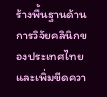ร้างพื้นฐานด้านการวิจัยคลินิกของประเทศไทย และเพิ่มขีดควา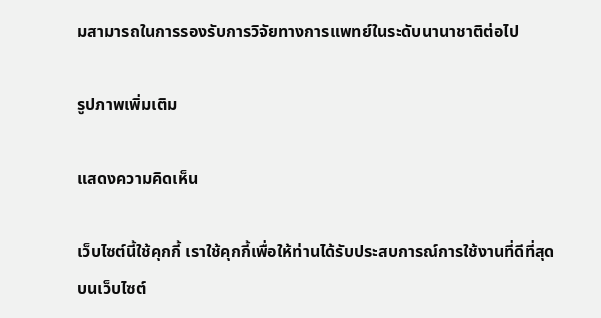มสามารถในการรองรับการวิจัยทางการแพทย์ในระดับนานาชาติต่อไป

รูปภาพเพิ่มเติม

แสดงความคิดเห็น

เว็บไซต์นี้ใช้คุกกี้ เราใช้คุกกี้เพื่อให้ท่านได้รับประสบการณ์การใช้งานที่ดีที่สุดบนเว็บไซต์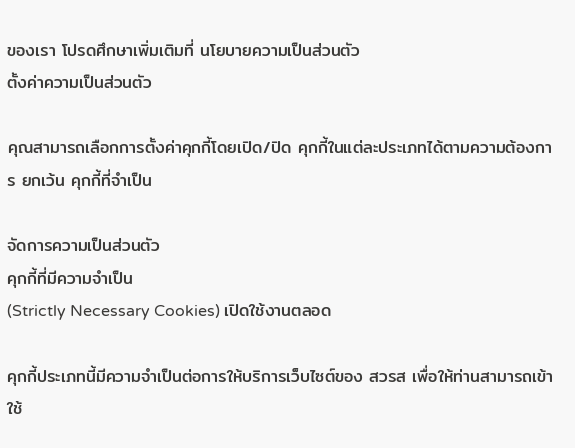ของเรา โปรดศึกษาเพิ่มเติมที่ นโยบายความเป็นส่วนตัว
ตั้งค่าความเป็นส่วนตัว

คุณสามารถเลือกการตั้งค่าคุกกี้โดยเปิด/ปิด คุกกี้ในแต่ละประเภทได้ตามความต้องการ ยกเว้น คุกกี้ที่จำเป็น

จัดการความเป็นส่วนตัว
คุกกี้ที่มีความจำเป็น
(Strictly Necessary Cookies) เปิดใช้งานตลอด

คุกกี้ประเภทนี้มีความจำเป็นต่อการให้บริการเว็บไซต์ของ สวรส เพื่อให้ท่านสามารถเข้าใช้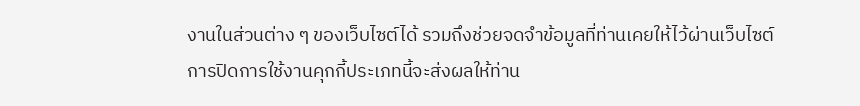งานในส่วนต่าง ๆ ของเว็บไซต์ได้ รวมถึงช่วยจดจำข้อมูลที่ท่านเคยให้ไว้ผ่านเว็บไซต์ การปิดการใช้งานคุกกี้ประเภทนี้จะส่งผลให้ท่าน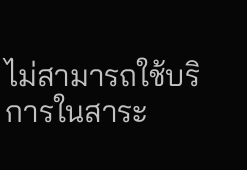ไม่สามารถใช้บริการในสาระ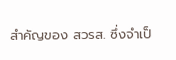สำคัญของ สวรส. ซึ่งจำเป็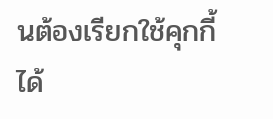นต้องเรียกใช้คุกกี้ได้